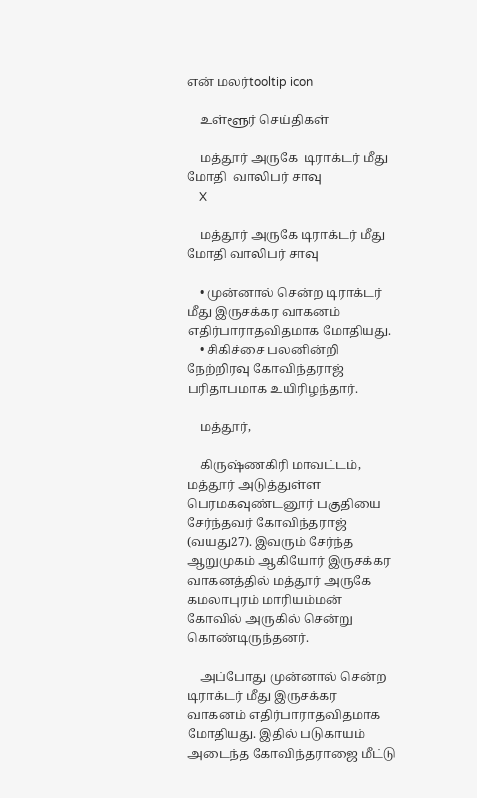என் மலர்tooltip icon

    உள்ளூர் செய்திகள்

    மத்தூர் அருகே  டிராக்டர் மீது மோதி  வாலிபர் சாவு
    X

    மத்தூர் அருகே டிராக்டர் மீது மோதி வாலிபர் சாவு

    • முன்னால் சென்ற டிராக்டர் மீது இருசக்கர வாகனம் எதிர்பாராதவிதமாக மோதியது.
    • சிகிச்சை பலனின்றி நேற்றிரவு கோவிந்தராஜ் பரிதாபமாக உயிரிழந்தார்.

    மத்தூர்,

    கிருஷ்ணகிரி மாவட்டம், மத்தூர் அடுத்துள்ள பெரமகவுண்டனூர் பகுதியை சேர்ந்தவர் கோவிந்தராஜ் (வயது27). இவரும் சேர்ந்த ஆறுமுகம் ஆகியோர் இருசக்கர வாகனத்தில் மத்தூர் அருகே கமலாபுரம் மாரியம்மன் கோவில் அருகில் சென்று கொண்டிருந்தனர்.

    அப்போது முன்னால் சென்ற டிராக்டர் மீது இருசக்கர வாகனம் எதிர்பாராதவிதமாக மோதியது. இதில் படுகாயம் அடைந்த கோவிந்தராஜை மீட்டு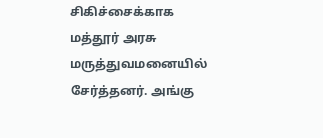சிகிச்சைக்காக மத்தூர் அரசு மருத்துவமனையில் சேர்த்தனர். அங்கு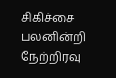சிகிச்சை பலனின்றி நேற்றிரவு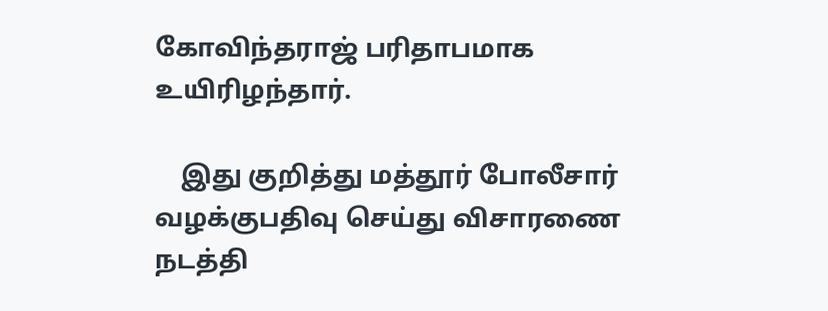கோவிந்தராஜ் பரிதாபமாக உயிரிழந்தார்.

    இது குறித்து மத்தூர் போலீசார் வழக்குபதிவு செய்து விசாரணை நடத்தி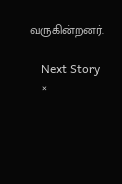வருகின்றனர்.

    Next Story
    ×